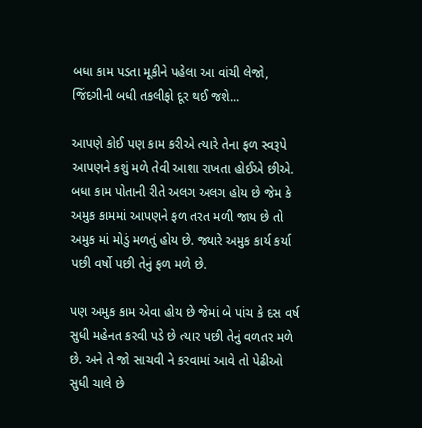બધા કામ પડતા મૂકીને પહેલા આ વાંચી લેજો, જિંદગીની બધી તકલીફો દૂર થઈ જશે...

આપણે કોઈ પણ કામ કરીએ ત્યારે તેના ફળ સ્વરૂપે આપણને કશું મળે તેવી આશા રાખતા હોઈએ છીએ. બધા કામ પોતાની રીતે અલગ અલગ હોય છે જેમ કે અમુક કામમાં આપણને ફળ તરત મળી જાય છે તો અમુક માં મોડું મળતું હોય છે. જ્યારે અમુક કાર્ય કર્યા પછી વર્ષો પછી તેનું ફળ મળે છે.

પણ અમુક કામ એવા હોય છે જેમાં બે પાંચ કે દસ વર્ષ સુધી મહેનત કરવી પડે છે ત્યાર પછી તેનું વળતર મળે છે. અને તે જો સાચવી ને કરવામાં આવે તો પેઢીઓ સુધી ચાલે છે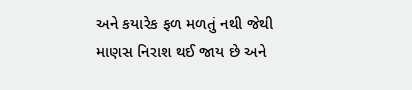અને કયારેક ફળ મળતું નથી જેથી માણસ નિરાશ થઈ જાય છે અને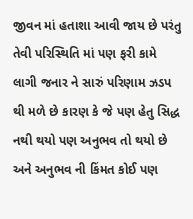જીવન માં હતાશા આવી જાય છે પરંતુ તેવી પરિસ્થિતિ માં પણ ફરી કામે લાગી જનાર ને સારું પરિણામ ઝડપ થી મળે છે કારણ કે જે પણ હેતુ સિદ્ધ નથી થયો પણ અનુભવ તો થયો છે અને અનુભવ ની કિંમત કોઈ પણ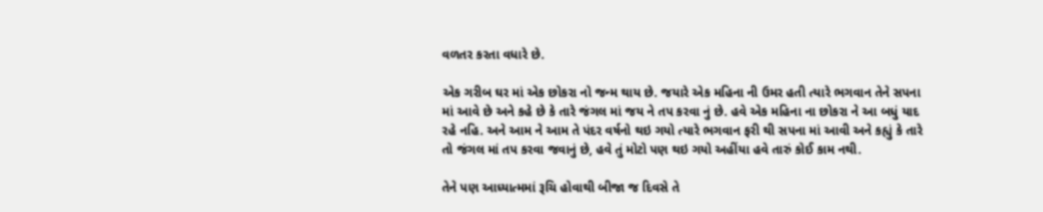વળતર કરતા વધારે છે.

એક ગરીબ ઘર માં એક છોકરા નો જન્મ થાય છે. જયારે એક મહિના ની ઉમર હતી ત્યારે ભગવાન તેને સપના માં આવે છે અને કહે છે કે તારે જંગલ માં જય ને તપ કરવા નું છે. હવે એક મહિના ના છોકરા ને આ બધું યાદ રહે નહિ. અને આમ ને આમ તે પંદર વર્ષનો થઇ ગયો ત્યારે ભગવાન ફરી થી સપના માં આવી અને કહ્યું કે તારે તો જંગલ માં તપ કરવા જવાનું છે, હવે તું મોટો પણ થઇ ગયો અહીંયા હવે તારું કોઈ કામ નથી.

તેને પણ આધ્યાત્મમાં રૂચિ હોવાથી બીજા જ દિવસે તે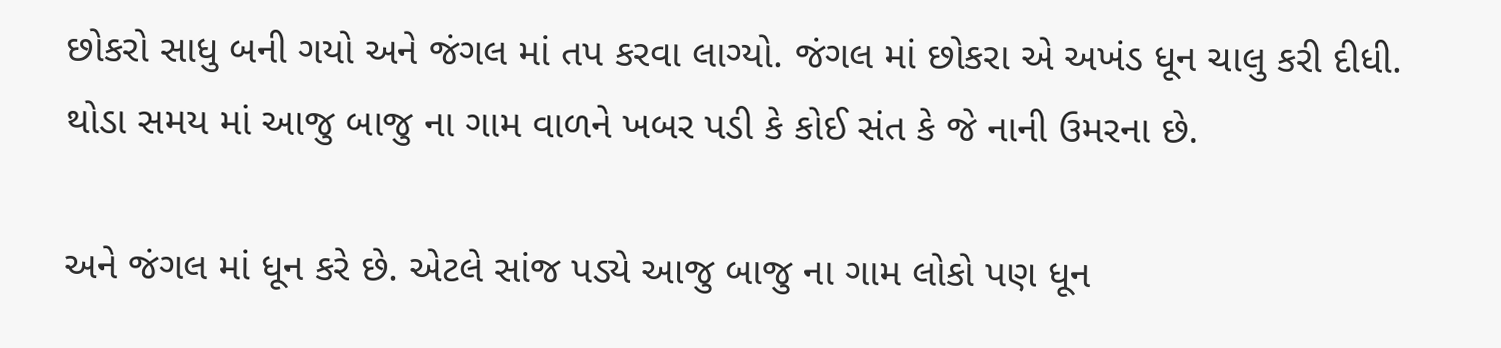છોકરો સાધુ બની ગયો અને જંગલ માં તપ કરવા લાગ્યો. જંગલ માં છોકરા એ અખંડ ધૂન ચાલુ કરી દીધી. થોડા સમય માં આજુ બાજુ ના ગામ વાળને ખબર પડી કે કોઈ સંત કે જે નાની ઉમરના છે.

અને જંગલ માં ધૂન કરે છે. એટલે સાંજ પડ્યે આજુ બાજુ ના ગામ લોકો પણ ધૂન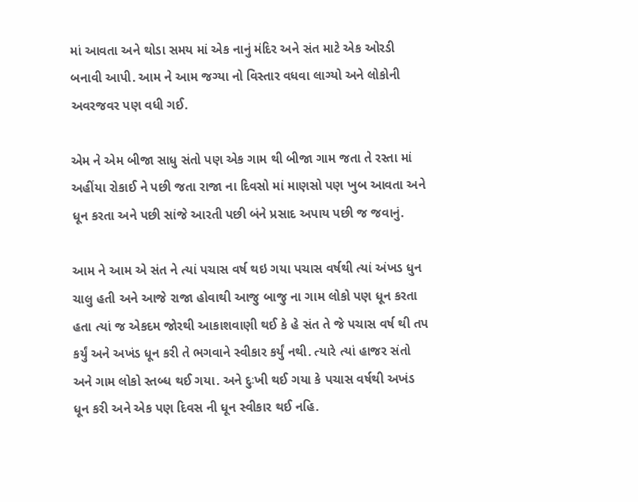માં આવતા અને થોડા સમય માં એક નાનું મંદિર અને સંત માટે એક ઓરડી બનાવી આપી. આમ ને આમ જગ્યા નો વિસ્તાર વધવા લાગ્યો અને લોકોની અવરજવર પણ વધી ગઈ.

એમ ને એમ બીજા સાધુ સંતો પણ એક ગામ થી બીજા ગામ જતા તે રસ્તા માં અહીંયા રોકાઈ ને પછી જતા રાજા ના દિવસો માં માણસો પણ ખુબ આવતા અને ધૂન કરતા અને પછી સાંજે આરતી પછી બંને પ્રસાદ અપાય પછી જ જવાનું.

આમ ને આમ એ સંત ને ત્યાં પચાસ વર્ષ થઇ ગયા પચાસ વર્ષથી ત્યાં અંખડ ધુન ચાલુ હતી અને આજે રાજા હોવાથી આજુ બાજુ ના ગામ લોકો પણ ધૂન કરતા હતા ત્યાં જ એકદમ જોરથી આકાશવાણી થઈ કે હે સંત તે જે પચાસ વર્ષ થી તપ કર્યું અને અખંડ ધૂન કરી તે ભગવાને સ્વીકાર કર્યું નથી. ત્યારે ત્યાં હાજર સંતો અને ગામ લોકો સ્તબ્ધ થઈ ગયા. અને દુઃખી થઈ ગયા કે પચાસ વર્ષથી અખંડ ધૂન કરી અને એક પણ દિવસ ની ધૂન સ્વીકાર થઈ નહિ.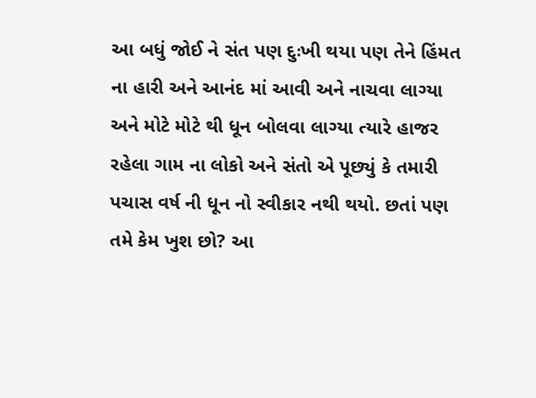આ બધું જોઈ ને સંત પણ દુઃખી થયા પણ તેને હિંમત ના હારી અને આનંદ માં આવી અને નાચવા લાગ્યા અને મોટે મોટે થી ધૂન બોલવા લાગ્યા ત્યારે હાજર રહેલા ગામ ના લોકો અને સંતો એ પૂછ્યું કે તમારી પચાસ વર્ષ ની ધૂન નો સ્વીકાર નથી થયો. છતાં પણ તમે કેમ ખુશ છો? આ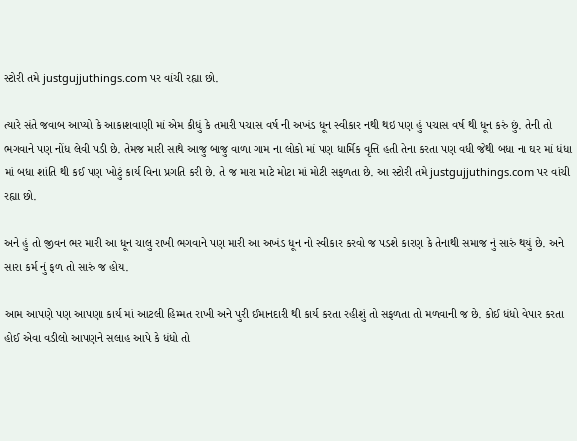સ્ટોરી તમે justgujjuthings.com પર વાંચી રહ્યા છો.

ત્યારે સંતે જવાબ આપ્યો કે આકાશવાણી માં એમ કીધું કે તમારી પચાસ વર્ષ ની અખંડ ધૂન સ્વીકાર નથી થઇ પણ હું પચાસ વર્ષ થી ધૂન કરું છું. તેની તો ભગવાને પણ નોંધ લેવી પડી છે. તેમજ મારી સાથે આજુ બાજુ વાળા ગામ ના લોકો માં પણ ધાર્મિક વૃત્તિ હતી તેના કરતા પણ વધી જેથી બધા ના ઘર માં ધંધા માં બધા શાંતિ થી કઈ પણ ખોટું કાર્ય વિના પ્રગતિ કરી છે. તે જ મારા માટે મોટા માં મોટી સફળતા છે. આ સ્ટોરી તમે justgujjuthings.com પર વાંચી રહ્યા છો.

અને હું તો જીવન ભર મારી આ ધૂન ચાલુ રાખી ભગવાને પણ મારી આ અખંડ ધૂન નો સ્વીકાર કરવો જ પડશે કારણ કે તેનાથી સમાજ નું સારું થયું છે. અને સારા કર્મ નું ફળ તો સારું જ હોય.

આમ આપણે પણ આપણા કાર્ય માં આટલી હિમ્મત રાખી અને પુરી ઈમાનદારી થી કાર્ય કરતા રહીશું તો સફળતા તો મળવાની જ છે. કોઈ ધંધો વેપાર કરતા હોઈ એવા વડીલો આપણને સલાહ આપે કે ધંધો તો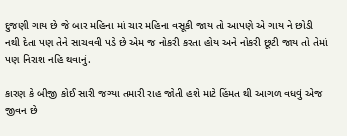દુજણી ગાય છે જે બાર મહિના માં ચાર મહિના વસૂકી જાય તો આપણે એ ગાય ને છોડી નથી દેતા પણ તેને સાચવવી પડે છે એમ જ નોકરી કરતા હોય અને નોકરી છૂટી જાય તો તેમાં પણ નિરાશ નહિ થવાનું.

કારણ કે બીજી કોઈ સારી જગ્યા તમારી રાહ જોતી હશે માટે હિંમત થી આગળ વધવું એજ જીવન છે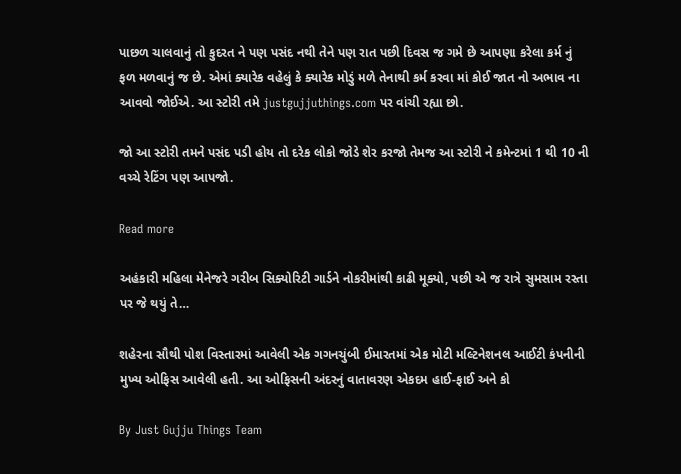પાછળ ચાલવાનું તો કુદરત ને પણ પસંદ નથી તેને પણ રાત પછી દિવસ જ ગમે છે આપણા કરેલા કર્મ નું ફળ મળવાનું જ છે. એમાં ક્યારેક વહેલું કે ક્યારેક મોડું મળે તેનાથી કર્મ કરવા માં કોઈ જાત નો અભાવ ના આવવો જોઈએ. આ સ્ટોરી તમે justgujjuthings.com પર વાંચી રહ્યા છો.

જો આ સ્ટોરી તમને પસંદ પડી હોય તો દરેક લોકો જોડે શેર કરજો તેમજ આ સ્ટોરી ને કમેન્ટમાં 1 થી 10 ની વચ્ચે રેટિંગ પણ આપજો.

Read more

અહંકારી મહિલા મેનેજરે ગરીબ સિક્યોરિટી ગાર્ડને નોકરીમાંથી કાઢી મૂક્યો, પછી એ જ રાત્રે સુમસામ રસ્તા પર જે થયું તે…

શહેરના સૌથી પોશ વિસ્તારમાં આવેલી એક ગગનચુંબી ઈમારતમાં એક મોટી મલ્ટિનેશનલ આઈટી કંપનીની મુખ્ય ઓફિસ આવેલી હતી. આ ઓફિસની અંદરનું વાતાવરણ એકદમ હાઈ-ફાઈ અને કો

By Just Gujju Things Team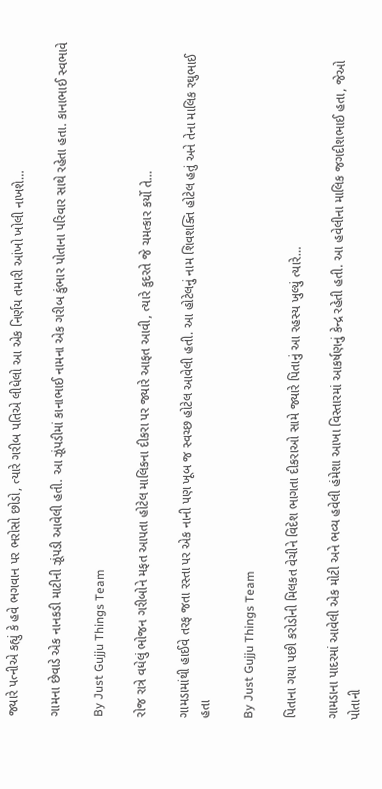જ્યારે પત્નીએ કહ્યું કે હવે ભગવાન પર ભરોસો છોડો, ત્યારે ગરીબ પતિએ લીધેલો આ એક નિર્ણય તમારી આંખો ખોલી નાખશે…

ગામના છેવાડે એક નાનકડી માટીની ઝૂંપડી આવેલી હતી. આ ઝૂંપડીમાં કાનાભાઈ નામના એક ગરીબ કુંભાર પોતાના પરિવાર સાથે રહેતા હતા. કાનાભાઈ સ્વભાવે

By Just Gujju Things Team

રોજ રાત્રે વધેલું ભોજન ગરીબોને મફત આપતા હોટેલ માલિકના દીકરા પર જ્યારે આફત આવી, ત્યારે કુદરતે જે ચમત્કાર કર્યો તે…

ગામડામાંથી હાઈવે તરફ જતા રસ્તા પર એક નાની પણ ખૂબ જ સ્વચ્છ હોટેલ આવેલી હતી. આ હોટેલનું નામ શિવશક્તિ હોટેલ હતું અને તેના માલિક રઘુભાઈ હતા

By Just Gujju Things Team

પિતાના ગયા પછી કરોડોની મિલકત વેચીને વિદેશ ભાગતા દીકરાઓ સામે જ્યારે પિતાનું આ રહસ્ય ખુલ્યું ત્યારે…

ગામડાના પાદરમાં આવેલી એક મોટી અને ભવ્ય હવેલી હંમેશા આખા વિસ્તારમાં આકર્ષણનું કેન્દ્ર રહેતી હતી. આ હવેલીના માલિક જગદીશભાઈ હતા, જેઓ પોતાની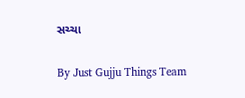સચ્ચા

By Just Gujju Things Team